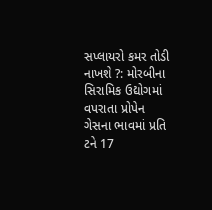સપ્લાયરો કમર તોડી નાખશે ?: મોરબીના સિરામિક ઉદ્યોગમાં વપરાતા પ્રોપેન ગેસના ભાવમાં પ્રતિ ટને 17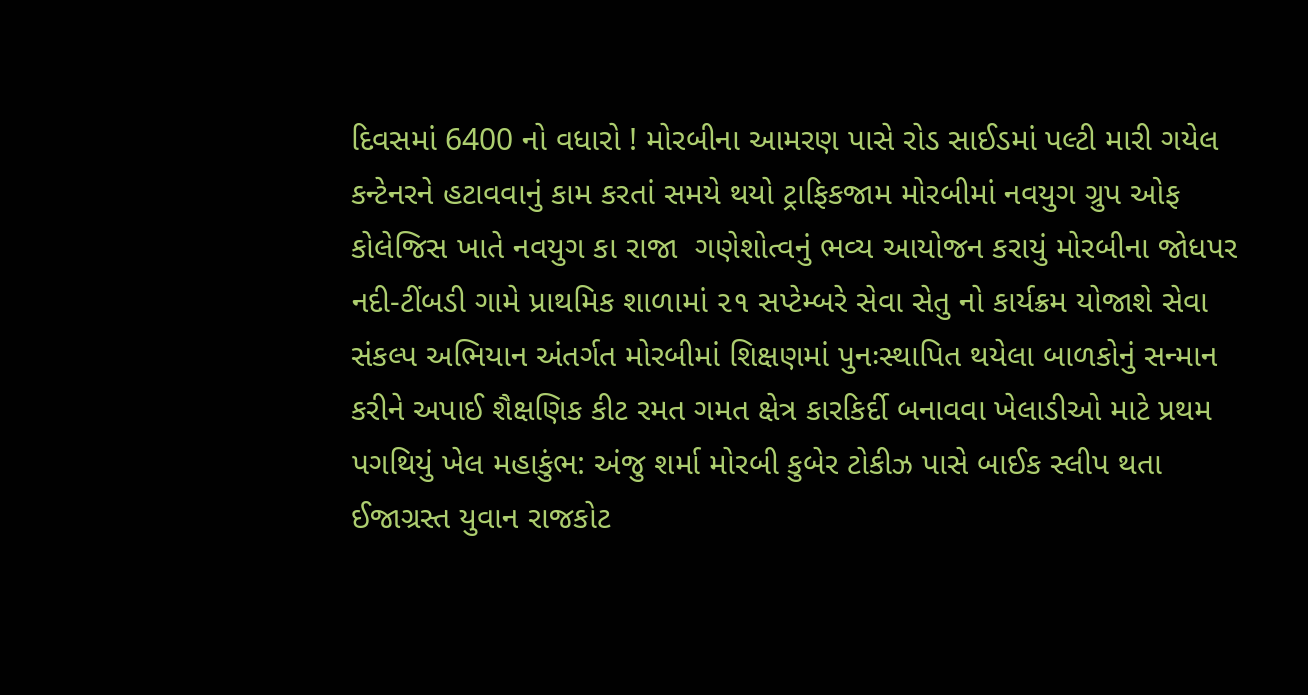દિવસમાં 6400 નો વધારો ! મોરબીના આમરણ પાસે રોડ સાઈડમાં પલ્ટી મારી ગયેલ કન્ટેનરને હટાવવાનું કામ કરતાં સમયે થયો ટ્રાફિકજામ મોરબીમાં નવયુગ ગ્રુપ ઓફ કોલેજિસ ખાતે નવયુગ કા રાજા  ગણેશોત્વનું ભવ્ય આયોજન કરાયું મોરબીના જોધપર નદી-ટીંબડી ગામે પ્રાથમિક શાળામાં ૨૧ સપ્ટેમ્બરે સેવા સેતુ નો કાર્યક્રમ યોજાશે સેવા સંકલ્પ અભિયાન અંતર્ગત મોરબીમાં શિક્ષણમાં પુનઃસ્થાપિત થયેલા બાળકોનું સન્માન કરીને અપાઈ શૈક્ષણિક કીટ રમત ગમત ક્ષેત્ર કારકિર્દી બનાવવા ખેલાડીઓ માટે પ્રથમ પગથિયું ખેલ મહાકુંભ: અંજુ શર્મા મોરબી કુબેર ટોકીઝ પાસે બાઈક સ્લીપ થતા ઈજાગ્રસ્ત યુવાન રાજકોટ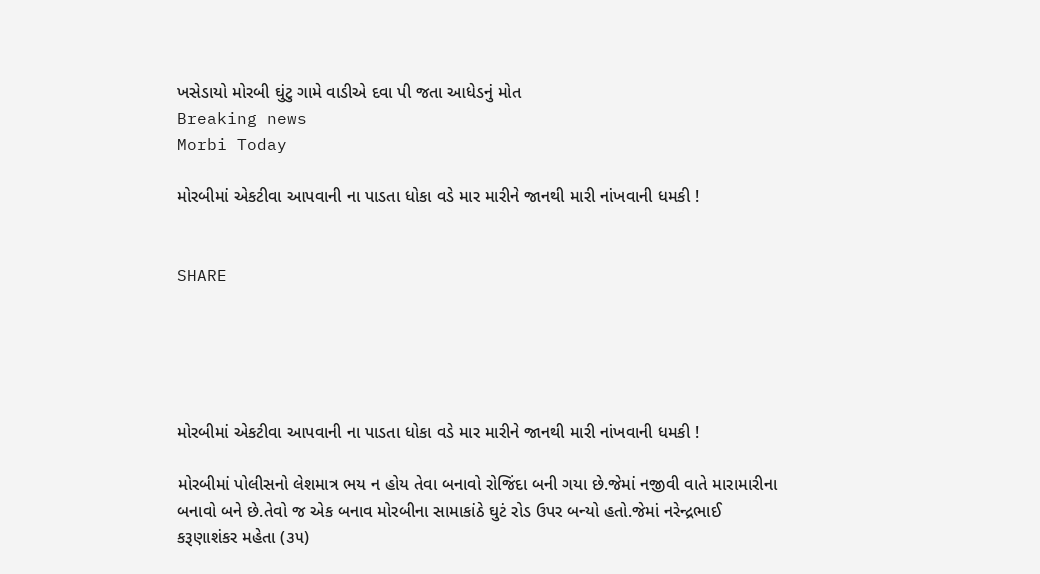ખસેડાયો મોરબી ઘુંટુ ગામે વાડીએ દવા પી જતા આધેડનું મોત
Breaking news
Morbi Today

મોરબીમાં એકટીવા આપવાની ના પાડતા ધોકા વડે માર મારીને જાનથી મારી નાંખવાની ધમકી !


SHARE





મોરબીમાં એકટીવા આપવાની ના પાડતા ધોકા વડે માર મારીને જાનથી મારી નાંખવાની ધમકી !

મોરબીમાં પોલીસનો લેશમાત્ર ભય ન હોય તેવા બનાવો રોજિંદા બની ગયા છે.જેમાં નજીવી વાતે મારામારીના બનાવો બને છે.તેવો જ એક બનાવ મોરબીના સામાકાંઠે ઘુટં રોડ ઉપર બન્યો હતો.જેમાં નરેન્દ્રભાઈ કરૂણાશંકર મહેતા (૩૫)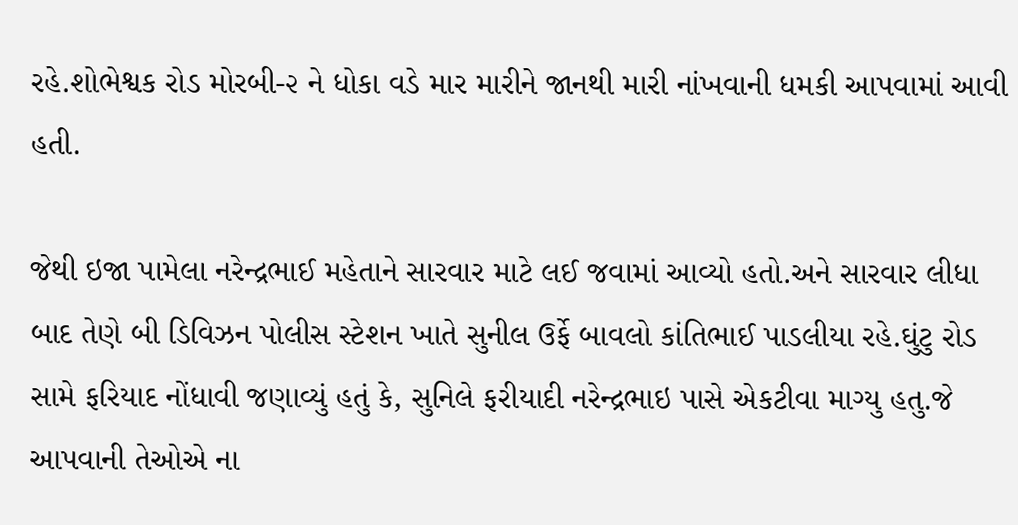રહે.શોભેશ્વક રોડ મોરબી-૨ ને ધોકા વડે માર મારીને જાનથી મારી નાંખવાની ધમકી આપવામાં આવી હતી.

જેથી ઇજા પામેલા નરેન્દ્રભાઈ મહેતાને સારવાર માટે લઈ જવામાં આવ્યો હતો.અને સારવાર લીધા બાદ તેણે બી ડિવિઝન પોલીસ સ્ટેશન ખાતે સુનીલ ઉર્ફે બાવલો કાંતિભાઈ પાડલીયા રહે.ઘુંટુ રોડ સામે ફરિયાદ નોંધાવી જણાવ્યું હતું કે, સુનિલે ફરીયાદી નરેન્દ્રભાઇ પાસે એકટીવા માગ્યુ હતુ.જે આપવાની તેઓએ ના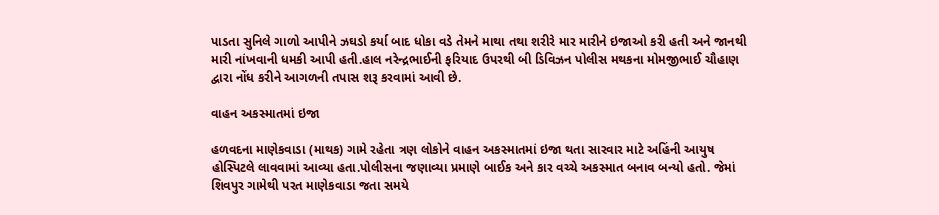પાડતા સુનિલે ગાળો આપીને ઝઘડો કર્યા બાદ ધોકા વડે તેમને માથા તથા શરીરે માર મારીને ઇજાઓ કરી હતી અને જાનથી મારી નાંખવાની ધમકી આપી હતી.હાલ નરેન્દ્રભાઈની ફરિયાદ ઉપરથી બી ડિવિઝન પોલીસ મથકના મોમજીભાઈ ચૌહાણ દ્વારા નોંધ કરીને આગળની તપાસ શરૂ કરવામાં આવી છે.

વાહન અકસ્માતમાં ઇજા

હળવદના માણેકવાડા (માથક) ગામે રહેતા ત્રણ લોકોને વાહન અકસ્માતમાં ઇજા થતા સારવાર માટે અહિંની આયુષ હોસ્પિટલે લાવવામાં આવ્યા હતા.પોલીસના જણાવ્યા પ્રમાણે બાઈક અને કાર વચ્ચે અકસ્માત બનાવ બન્યો હતો. જેમાં શિવપુર ગામેથી પરત માણેકવાડા જતા સમયે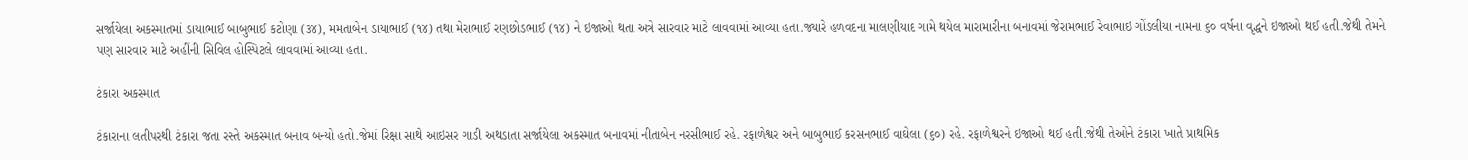સર્જાયેલા અકસ્માતમાં ડાયાભાઈ બાબુભાઈ કટોણા (૩૪), મમતાબેન ડાયાભાઈ (૧૪) તથા મેરાભાઈ રણછોડભાઈ (૧૪) ને ઇજાઓ થતા અત્રે સારવાર માટે લાવવામાં આવ્યા હતા.જ્યારે હળવદના માલણીયાદ ગામે થયેલ મારામારીના બનાવમાં જેરામભાઈ રેવાભાઇ ગોંડલીયા નામના ૬૦ વર્ષના વૃદ્ધને ઇજાઓ થઈ હતી.જેથી તેમને પણ સારવાર માટે અહીંની સિવિલ હોસ્પિટલે લાવવામાં આવ્યા હતા.

ટંકારા અકસ્માત

ટંકારાના લતીપરથી ટંકારા જતા રસ્તે અકસ્માત બનાવ બન્યો હતો.જેમાં રિક્ષા સાથે આઇસર ગાડી અથડાતા સર્જાયેલા અકસ્માત બનાવમાં નીતાબેન નરસીભાઈ રહે. રફાળેશ્વર અને બાબુભાઈ કરસનભાઈ વાઘેલા (૬૦) રહે. રફાળેશ્વરને ઇજાઓ થઈ હતી.જેથી તેઓને ટંકારા ખાતે પ્રાથમિક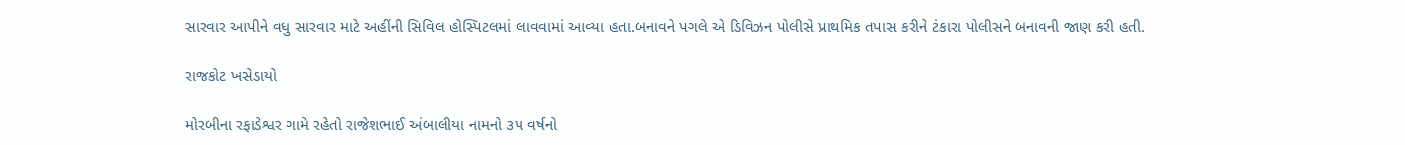સારવાર આપીને વધુ સારવાર માટે અહીંની સિવિલ હોસ્પિટલમાં લાવવામાં આવ્યા હતા.બનાવને પગલે એ ડિવિઝન પોલીસે પ્રાથમિક તપાસ કરીને ટંકારા પોલીસને બનાવની જાણ કરી હતી.

રાજકોટ ખસેડાયો

મોરબીના રફાડેશ્વર ગામે રહેતો રાજેશભાઈ અંબાલીયા નામનો ૩૫ વર્ષનો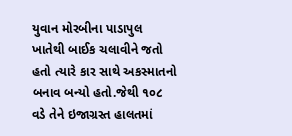યુવાન મોરબીના પાડાપુલ ખાતેથી બાઈક ચલાવીને જતો હતો ત્યારે કાર સાથે અકસ્માતનો બનાવ બન્યો હતો.જેથી ૧૦૮ વડે તેને ઇજાગ્રસ્ત હાલતમાં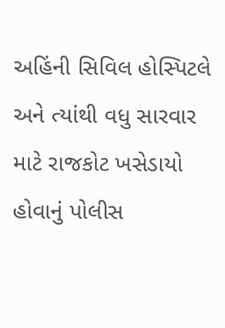અહિંની સિવિલ હોસ્પિટલે અને ત્યાંથી વધુ સારવાર માટે રાજકોટ ખસેડાયો હોવાનું પોલીસ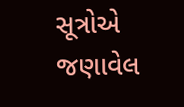સૂત્રોએ જણાવેલ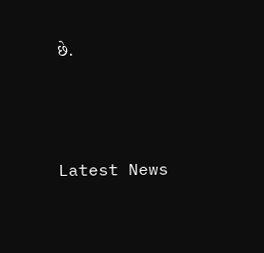છે.




Latest News